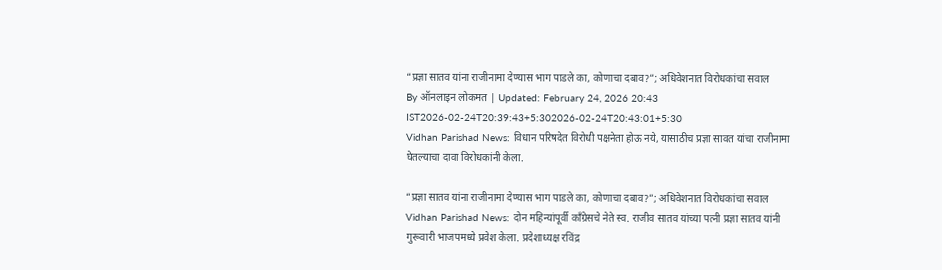“प्रज्ञा सातव यांना राजीनामा देण्यास भाग पाडले का, कोणाचा दबाव?”; अधिवेशनात विरोधकांचा सवाल
By ऑनलाइन लोकमत | Updated: February 24, 2026 20:43 IST2026-02-24T20:39:43+5:302026-02-24T20:43:01+5:30
Vidhan Parishad News: विधान परिषदेत विरोधी पक्षनेता होऊ नये, यासाठीच प्रज्ञा सावत यांचा राजीनामा घेतल्याचा दावा विरोधकांनी केला.

“प्रज्ञा सातव यांना राजीनामा देण्यास भाग पाडले का, कोणाचा दबाव?”; अधिवेशनात विरोधकांचा सवाल
Vidhan Parishad News: दोन महिन्यांपूर्वी काँग्रेसचे नेते स्व. राजीव सातव यांच्या पत्नी प्रज्ञा सातव यांनी गुरूवारी भाजपमध्ये प्रवेश केला. प्रदेशाध्यक्ष रविंद्र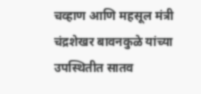चव्हाण आणि महसूल मंत्री चंद्रशेखर बावनकुळे यांच्या उपस्थितीत सातव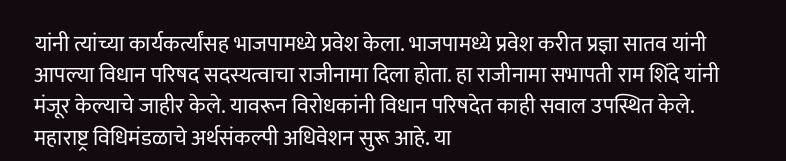यांनी त्यांच्या कार्यकर्त्यांसह भाजपामध्ये प्रवेश केला. भाजपामध्ये प्रवेश करीत प्रज्ञा सातव यांनी आपल्या विधान परिषद सदस्यत्वाचा राजीनामा दिला होता. हा राजीनामा सभापती राम शिंदे यांनी मंजूर केल्याचे जाहीर केले. यावरून विरोधकांनी विधान परिषदेत काही सवाल उपस्थित केले.
महाराष्ट्र विधिमंडळाचे अर्थसंकल्पी अधिवेशन सुरू आहे. या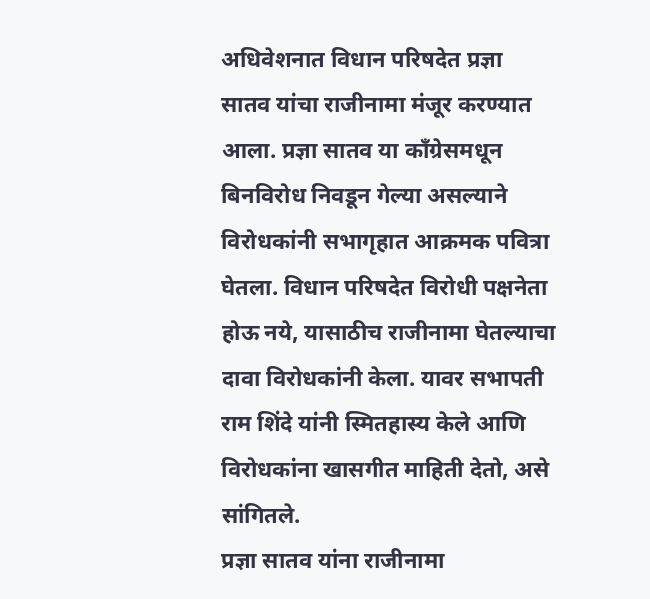अधिवेशनात विधान परिषदेत प्रज्ञा सातव यांचा राजीनामा मंजूर करण्यात आला. प्रज्ञा सातव या काँग्रेसमधून बिनविरोध निवडून गेल्या असल्याने विरोधकांनी सभागृहात आक्रमक पवित्रा घेतला. विधान परिषदेत विरोधी पक्षनेता होऊ नये, यासाठीच राजीनामा घेतल्याचा दावा विरोधकांनी केला. यावर सभापती राम शिंदे यांनी स्मितहास्य केले आणि विरोधकांना खासगीत माहिती देतो, असे सांगितले.
प्रज्ञा सातव यांना राजीनामा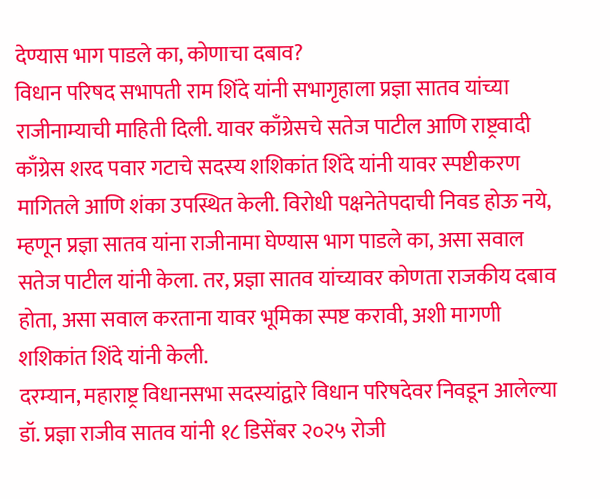देण्यास भाग पाडले का, कोणाचा दबाव?
विधान परिषद सभापती राम शिंदे यांनी सभागृहाला प्रज्ञा सातव यांच्या राजीनाम्याची माहिती दिली. यावर काँग्रेसचे सतेज पाटील आणि राष्ट्रवादी काँग्रेस शरद पवार गटाचे सदस्य शशिकांत शिंदे यांनी यावर स्पष्टीकरण मागितले आणि शंका उपस्थित केली. विरोधी पक्षनेतेपदाची निवड होऊ नये, म्हणून प्रज्ञा सातव यांना राजीनामा घेण्यास भाग पाडले का, असा सवाल सतेज पाटील यांनी केला. तर, प्रज्ञा सातव यांच्यावर कोणता राजकीय दबाव होता, असा सवाल करताना यावर भूमिका स्पष्ट करावी, अशी मागणी शशिकांत शिंदे यांनी केली.
दरम्यान, महाराष्ट्र विधानसभा सदस्यांद्वारे विधान परिषदेवर निवडून आलेल्या डॉ. प्रज्ञा राजीव सातव यांनी १८ डिसेंबर २०२५ रोजी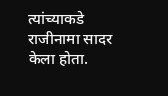त्यांच्याकडे राजीनामा सादर केला होता.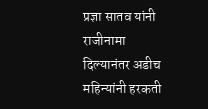प्रज्ञा सातव यांनी राजीनामा दिल्यानंतर अडीच महिन्यांनी हरकती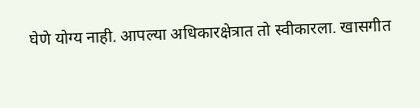घेणे योग्य नाही. आपल्या अधिकारक्षेत्रात तो स्वीकारला. खासगीत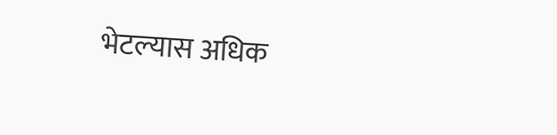भेटल्यास अधिक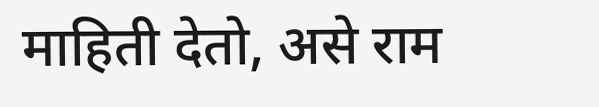माहिती देतो, असे राम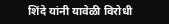शिंदे यांनी यावेळी विरोधी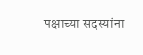पक्षाच्या सदस्यांना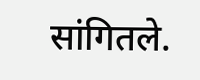सांगितले.